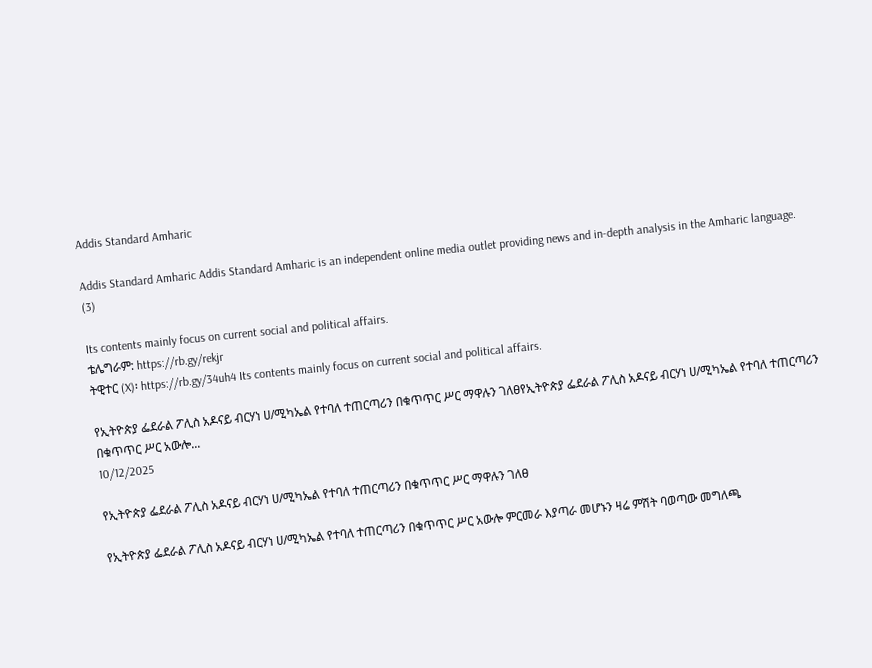Addis Standard Amharic

Addis Standard Amharic Addis Standard Amharic is an independent online media outlet providing news and in-depth analysis in the Amharic language.
(3)

Its contents mainly focus on current social and political affairs.
ቴሌግራም: https://rb.gy/rekjr
ትዊተር (X)፡ https://rb.gy/34uh4 Its contents mainly focus on current social and political affairs.

የኢትዮጵያ ፌደራል ፖሊስ አዶናይ ብርሃነ ሀ/ሚካኤል የተባለ ተጠርጣሪን በቁጥጥር ሥር ማዋሉን ገለፀየኢትዮጵያ ፌደራል ፖሊስ አዶናይ ብርሃነ ሀ/ሚካኤል የተባለ ተጠርጣሪን በቁጥጥር ሥር አውሎ...
10/12/2025

የኢትዮጵያ ፌደራል ፖሊስ አዶናይ ብርሃነ ሀ/ሚካኤል የተባለ ተጠርጣሪን በቁጥጥር ሥር ማዋሉን ገለፀ

የኢትዮጵያ ፌደራል ፖሊስ አዶናይ ብርሃነ ሀ/ሚካኤል የተባለ ተጠርጣሪን በቁጥጥር ሥር አውሎ ምርመራ እያጣራ መሆኑን ዛሬ ምሽት ባወጣው መግለጫ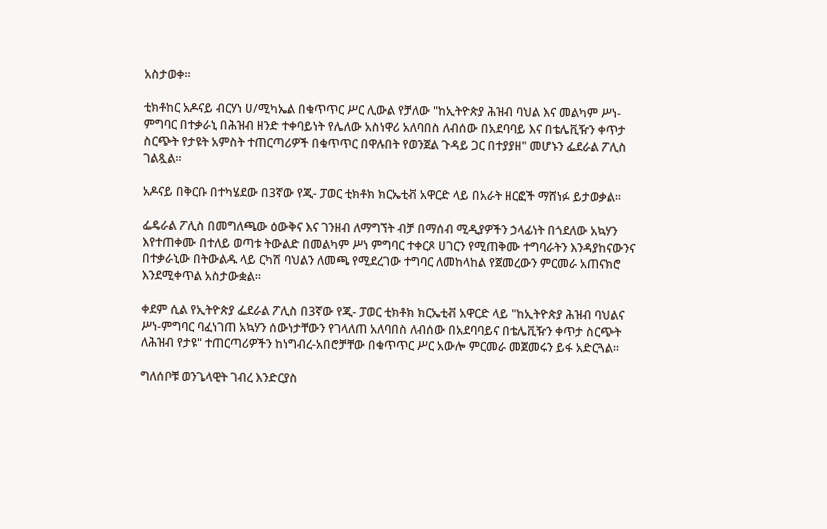አስታወቀ።

ቲክቶከር አዶናይ ብርሃነ ሀ/ሚካኤል በቁጥጥር ሥር ሊውል የቻለው "ከኢትዮጵያ ሕዝብ ባህል እና መልካም ሥነ-ምግባር በተቃራኒ በሕዝብ ዘንድ ተቀባይነት የሌለው አስነዋሪ አለባበስ ለብሰው በአደባባይ እና በቴሌቪዥን ቀጥታ ስርጭት የታዩት አምስት ተጠርጣሪዎች በቁጥጥር በዋሉበት የወንጀል ጉዳይ ጋር በተያያዘ" መሆኑን ፌደራል ፖሊስ ገልጿል።

አዶናይ በቅርቡ በተካሄደው በ3ኛው የጂ- ፓወር ቲክቶክ ክርኤቲቭ አዋርድ ላይ በአራት ዘርፎች ማሸነፉ ይታወቃል።

ፌዴራል ፖሊስ በመግለጫው ዕውቅና እና ገንዘብ ለማግኘት ብቻ በማሰብ ሚዲያዎችን ኃላፊነት በጎደለው አኳሃን እየተጠቀሙ በተለይ ወጣቱ ትውልድ በመልካም ሥነ ምግባር ተቀርጾ ሀገርን የሚጠቅሙ ተግባራትን እንዳያከናውንና በተቃራኒው በትውልዱ ላይ ርካሽ ባህልን ለመጫ የሚደረገው ተግባር ለመከላከል የጀመረውን ምርመራ አጠናክሮ እንደሚቀጥል አስታውቋል።

ቀደም ሲል የኢትዮጵያ ፌደራል ፖሊስ በ3ኛው የጂ- ፓወር ቲክቶክ ክርኤቲቭ አዋርድ ላይ "ከኢትዮጵያ ሕዝብ ባህልና ሥነ-ምግባር ባፈነገጠ አኳሃን ሰውነታቸውን የገላለጠ አለባበስ ለብሰው በአደባባይና በቴሌቪዥን ቀጥታ ስርጭት ለሕዝብ የታዩ" ተጠርጣሪዎችን ከነግብረ-አበሮቻቸው በቁጥጥር ሥር አውሎ ምርመራ መጀመሩን ይፋ አድርጓል።

ግለሰቦቹ ወንጌላዊት ገብረ እንድርያስ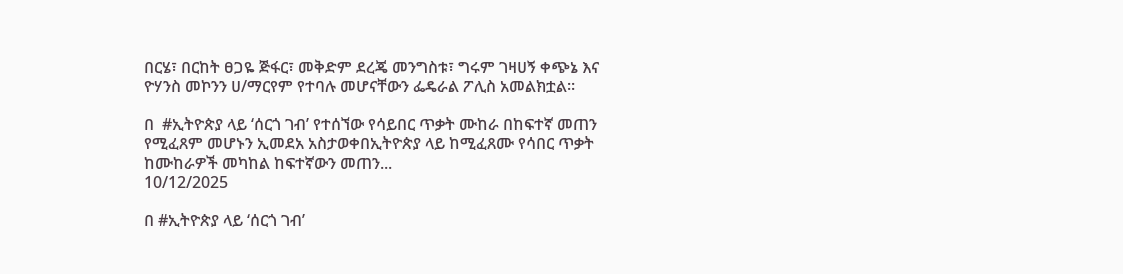በርሄ፣ በርከት ፀጋዬ ጅፋር፣ መቅድም ደረጄ መንግስቱ፣ ግሩም ገዛሀኝ ቀጭኔ እና ዮሃንስ መኮንን ሀ/ማርየም የተባሉ መሆናቸውን ፌዴራል ፖሊስ አመልክቷል።

በ  #ኢትዮጵያ ላይ ‘ሰርጎ ገብ’ የተሰኘው የሳይበር ጥቃት ሙከራ በከፍተኛ መጠን የሚፈጸም መሆኑን ኢመደአ አስታወቀበኢትዮጵያ ላይ ከሚፈጸሙ የሳበር ጥቃት ከሙከራዎች መካከል ከፍተኛውን መጠን...
10/12/2025

በ #ኢትዮጵያ ላይ ‘ሰርጎ ገብ’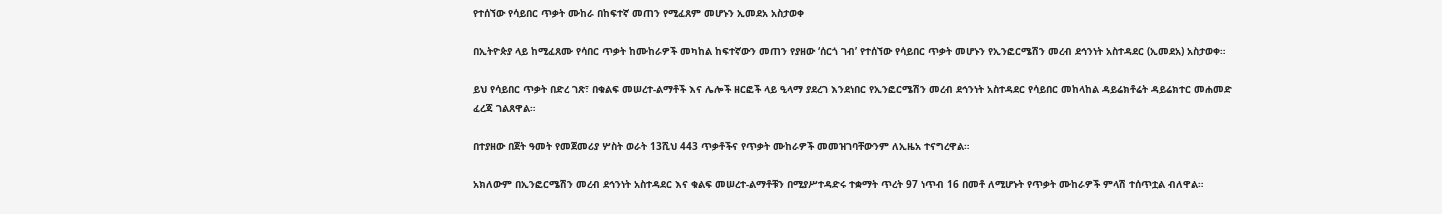የተሰኘው የሳይበር ጥቃት ሙከራ በከፍተኛ መጠን የሚፈጸም መሆኑን ኢመደአ አስታወቀ

በኢትዮጵያ ላይ ከሚፈጸሙ የሳበር ጥቃት ከሙከራዎች መካከል ከፍተኛውን መጠን የያዘው ‘ሰርጎ ገብ’ የተሰኘው የሳይበር ጥቃት መሆኑን የኢንፎርሜሽን መረብ ደኅንነት አስተዳደር (ኢመደአ) አስታወቀ።

ይህ የሳይበር ጥቃት በድረ ገጽ፣ በቁልፍ መሠረተ-ልማቶች እና ሌሎች ዘርፎች ላይ ዒላማ ያደረገ እንደነበር የኢንፎርሜሽን መረብ ደኅንነት አስተዳደር የሳይበር መከላከል ዳይሬክቶሬት ዳይሬክተር መሐመድ ፈረጃ ገልጸዋል።

በተያዘው በጀት ዓመት የመጀመሪያ ሦስት ወራት 13ሺህ 443 ጥቃቶችና የጥቃት ሙከራዎች መመዝገባቸውንም ለኢዜአ ተናግረዋል።

አክለውም በኢንፎርሜሽን መረብ ደኅንነት አስተዳደር እና ቁልፍ መሠረተ-ልማቶቹን በሚያሥተዳድሩ ተቋማት ጥረት 97 ነጥብ 16 በመቶ ለሚሆኑት የጥቃት ሙከራዎች ምላሽ ተሰጥቷል ብለዋል።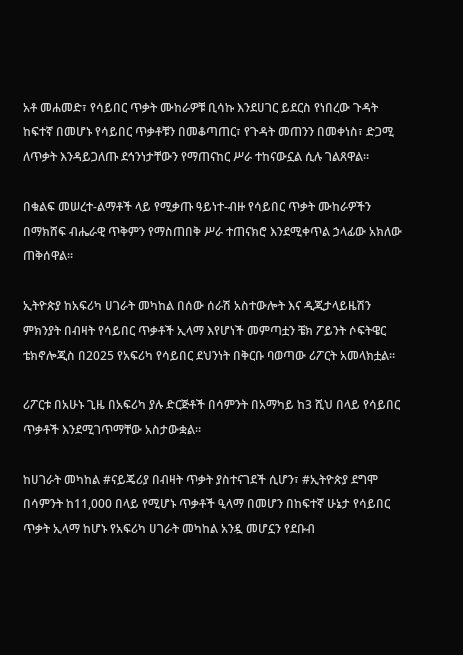አቶ መሐመድ፣ የሳይበር ጥቃት ሙከራዎቹ ቢሳኩ እንደሀገር ይደርስ የነበረው ጉዳት ከፍተኛ በመሆኑ የሳይበር ጥቃቶቹን በመቆጣጠር፣ የጉዳት መጠንን በመቀነስ፣ ድጋሚ ለጥቃት እንዳይጋለጡ ደኅንነታቸውን የማጠናከር ሥራ ተከናውኗል ሲሉ ገልጸዋል።

በቁልፍ መሠረተ-ልማቶች ላይ የሚቃጡ ዓይነተ-ብዙ የሳይበር ጥቃት ሙከራዎችን በማክሸፍ ብሔራዊ ጥቅምን የማስጠበቅ ሥራ ተጠናክሮ እንደሚቀጥል ኃላፊው አክለው ጠቅሰዋል።

ኢትዮጵያ ከአፍሪካ ሀገራት መካከል በሰው ሰራሽ አስተውሎት እና ዲጂታላይዜሽን ምክንያት በብዛት የሳይበር ጥቃቶች ኢላማ እየሆነች መምጣቷን ቼክ ፖይንት ሶፍትዌር ቴክኖሎጂስ በ2025 የአፍሪካ የሳይበር ደህንነት በቅርቡ ባወጣው ሪፖርት አመላክቷል።

ሪፖርቱ በአሁኑ ጊዜ በአፍሪካ ያሉ ድርጅቶች በሳምንት በአማካይ ከ3 ሺህ በላይ የሳይበር ጥቃቶች እንደሚገጥማቸው አስታውቋል።

ከሀገራት መካከል #ናይጄሪያ በብዛት ጥቃት ያስተናገደች ሲሆን፣ #ኢትዮጵያ ደግሞ በሳምንት ከ11,000 በላይ የሚሆኑ ጥቃቶች ዒላማ በመሆን በከፍተኛ ሁኔታ የሳይበር ጥቃት ኢላማ ከሆኑ የአፍሪካ ሀገራት መካከል አንዷ መሆኗን የደቡብ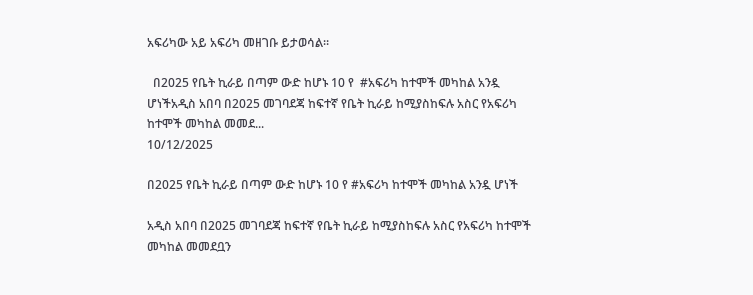አፍሪካው አይ አፍሪካ መዘገቡ ይታወሳል።

  በ2025 የቤት ኪራይ በጣም ውድ ከሆኑ 10 የ  #አፍሪካ ከተሞች መካከል አንዷ ሆነችአዲስ አበባ በ2025 መገባደጃ ከፍተኛ የቤት ኪራይ ከሚያስከፍሉ አስር የአፍሪካ ከተሞች መካከል መመደ...
10/12/2025

በ2025 የቤት ኪራይ በጣም ውድ ከሆኑ 10 የ #አፍሪካ ከተሞች መካከል አንዷ ሆነች

አዲስ አበባ በ2025 መገባደጃ ከፍተኛ የቤት ኪራይ ከሚያስከፍሉ አስር የአፍሪካ ከተሞች መካከል መመደቧን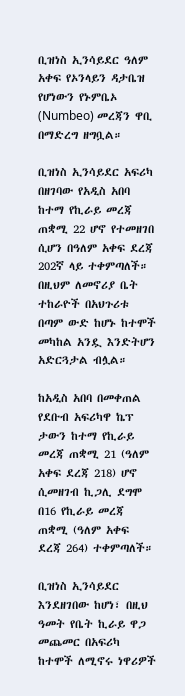ቢዝነስ ኢንሳይደር ዓለም አቀፍ የኦንላይን ዳታቤዝ የሆነውን የኑምቤኦ (Numbeo) መረጃን ዋቢ በማድረግ ዘግቧል።

ቢዝነስ ኢንሳይደር አፍሪካ በዘገባው የአዲስ አበባ ከተማ የኪራይ መረጃ ጠቋሚ 22 ሆኖ የተመዘገበ ሲሆን በዓለም አቀፍ ደረጃ 202ኛ ላይ ተቀምጣለች። በዚህም ለመኖሪያ ቤት ተከራዮች በአህጉሪቱ በጣም ውድ ከሆኑ ከተሞች መካከል አንዷ እንድትሆን አድርጓታል ብሏል።

ከአዲስ አበባ በመቀጠል የደቡብ አፍሪካዋ ኬፕ ታውን ከተማ የኪራይ መረጃ ጠቋሚ 21 (ዓለም አቀፍ ደረጃ 218) ሆኖ ሲመዘገብ ኪጋሊ ደግሞ በ16 የኪራይ መረጃ ጠቋሚ (ዓለም አቀፍ ደረጃ 264) ተቀምጣለች።

ቢዝነስ ኢንሳይደር እንደዘገበው ከሆነ፣ በዚህ ዓመት የቤት ኪራይ ዋጋ መጨመር በአፍሪካ ከተሞች ለሚኖሩ ነዋሪዎች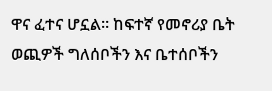ዋና ፈተና ሆኗል። ከፍተኛ የመኖሪያ ቤት ወጪዎች ግለሰቦችን እና ቤተሰቦችን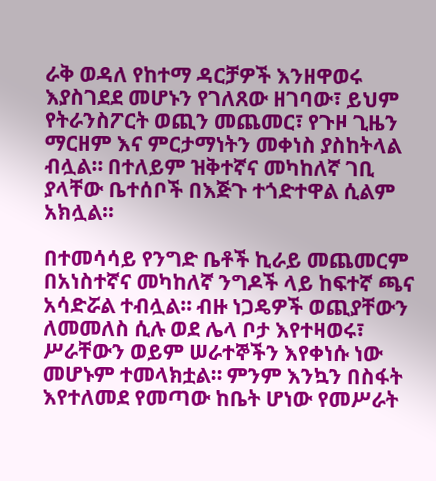ራቅ ወዳለ የከተማ ዳርቻዎች እንዘዋወሩ እያስገደደ መሆኑን የገለጸው ዘገባው፣ ይህም የትራንስፖርት ወጪን መጨመር፣ የጉዞ ጊዜን ማርዘም እና ምርታማነትን መቀነስ ያስከትላል ብሏል። በተለይም ዝቅተኛና መካከለኛ ገቢ ያላቸው ቤተሰቦች በእጅጉ ተጎድተዋል ሲልም አክሏል።

በተመሳሳይ የንግድ ቤቶች ኪራይ መጨመርም በአነስተኛና መካከለኛ ንግዶች ላይ ከፍተኛ ጫና አሳድሯል ተብሏል። ብዙ ነጋዴዎች ወጪያቸውን ለመመለስ ሲሉ ወደ ሌላ ቦታ እየተዛወሩ፣ ሥራቸውን ወይም ሠራተኞችን እየቀነሱ ነው መሆኑም ተመላክቷል። ምንም እንኳን በስፋት እየተለመደ የመጣው ከቤት ሆነው የመሥራት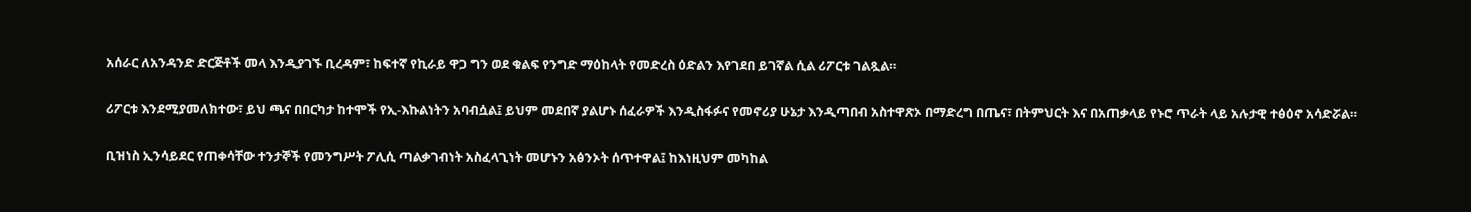አሰራር ለአንዳንድ ድርጅቶች መላ እንዲያገኙ ቢረዳም፣ ከፍተኛ የኪራይ ዋጋ ግን ወደ ቁልፍ የንግድ ማዕከላት የመድረስ ዕድልን እየገደበ ይገኛል ሲል ሪፖርቱ ገልጿል።

ሪፖርቱ እንደሚያመለክተው፣ ይህ ጫና በበርካታ ከተሞች የኢ-እኩልነትን አባብሷል፤ ይህም መደበኛ ያልሆኑ ሰፈራዎች እንዲስፋፉና የመኖሪያ ሁኔታ እንዲጣበብ አስተዋጽኦ በማድረግ በጤና፣ በትምህርት እና በአጠቃላይ የኑሮ ጥራት ላይ አሉታዊ ተፅዕኖ አሳድሯል።

ቢዝነስ ኢንሳይደር የጠቀሳቸው ተንታኞች የመንግሥት ፖሊሲ ጣልቃገብነት አስፈላጊነት መሆኑን አፅንኦት ሰጥተዋል፤ ከእነዚህም መካከል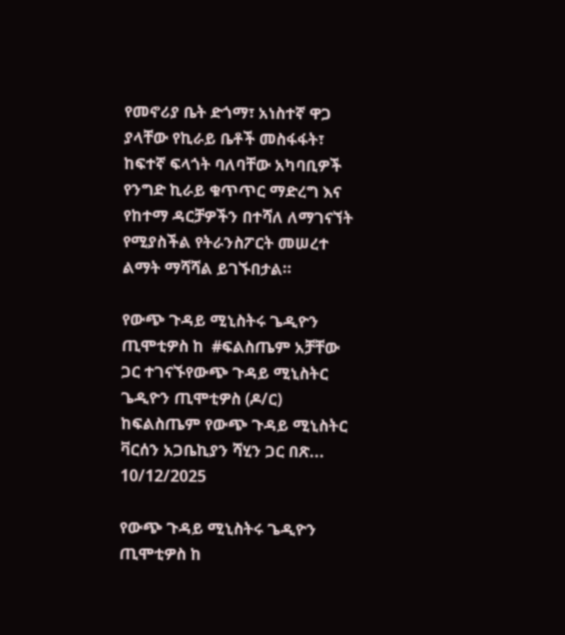የመኖሪያ ቤት ድጎማ፣ አነስተኛ ዋጋ ያላቸው የኪራይ ቤቶች መስፋፋት፣ ከፍተኛ ፍላጎት ባለባቸው አካባቢዎች የንግድ ኪራይ ቁጥጥር ማድረግ እና የከተማ ዳርቻዎችን በተሻለ ለማገናኘት የሚያስችል የትራንስፖርት መሠረተ ልማት ማሻሻል ይገኙበታል።

የውጭ ጉዳይ ሚኒስትሩ ጌዲዮን ጢሞቲዎስ ከ  #ፍልስጤም አቻቸው ጋር ተገናኙየውጭ ጉዳይ ሚኒስትር ጌዲዮን ጢሞቲዎስ (ዶ/ር) ከፍልስጤም የውጭ ጉዳይ ሚኒስትር ቫርሰን አጋቤኪያን ሻሂን ጋር በጽ...
10/12/2025

የውጭ ጉዳይ ሚኒስትሩ ጌዲዮን ጢሞቲዎስ ከ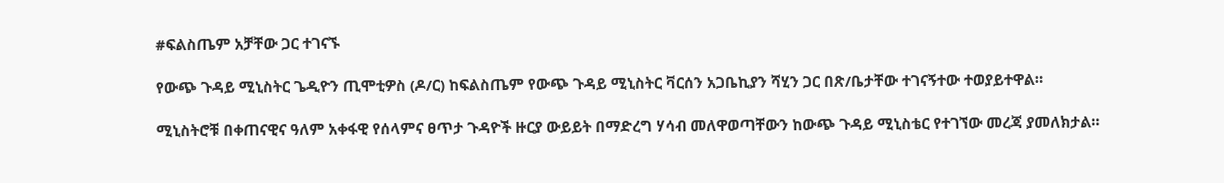#ፍልስጤም አቻቸው ጋር ተገናኙ

የውጭ ጉዳይ ሚኒስትር ጌዲዮን ጢሞቲዎስ (ዶ/ር) ከፍልስጤም የውጭ ጉዳይ ሚኒስትር ቫርሰን አጋቤኪያን ሻሂን ጋር በጽ/ቤታቸው ተገናኝተው ተወያይተዋል።

ሚኒስትሮቹ በቀጠናዊና ዓለም አቀፋዊ የሰላምና ፀጥታ ጉዳዮች ዙርያ ውይይት በማድረግ ሃሳብ መለዋወጣቸውን ከውጭ ጉዳይ ሚኒስቴር የተገኘው መረጃ ያመለክታል።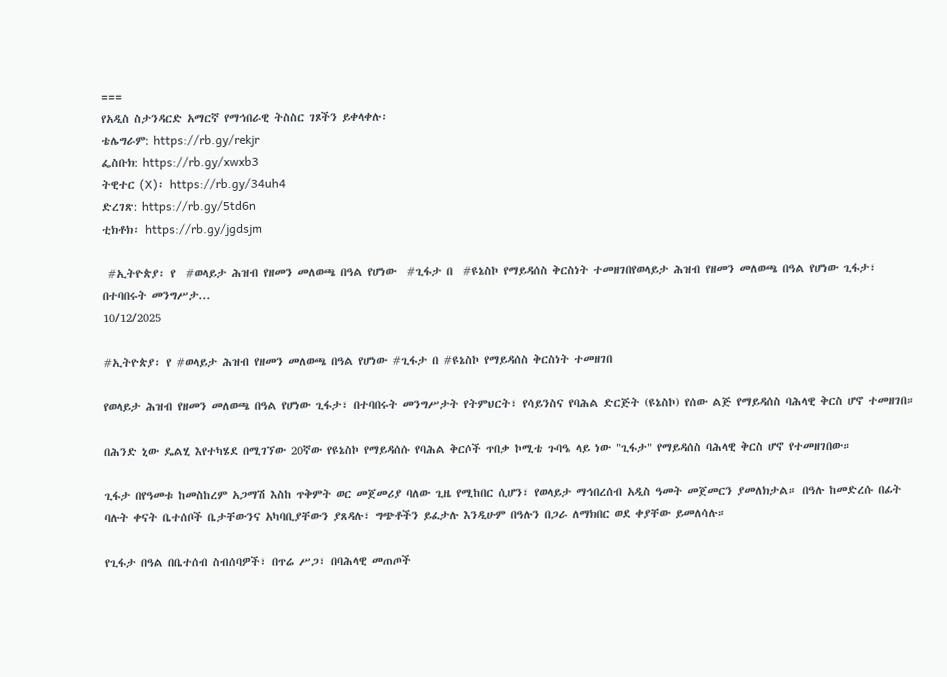===
የአዲስ ስታንዳርድ አማርኛ የማኅበራዊ ትስስር ገጾችን ይቀላቀሉ፡
ቴሌግራም: https://rb.gy/rekjr
ፌስቡክ: https://rb.gy/xwxb3
ትዊተር (X)፡ https://rb.gy/34uh4
ድረገጽ: https://rb.gy/5td6n
ቲክቶክ፡ https://rb.gy/jgdsjm

 #ኢትዮጵያ፡ የ  #ወላይታ ሕዝብ የዘመን መለወጫ በዓል የሆነው  #ጊፋታ በ  #ዩኔስኮ የማይዳሰስ ቅርስነት ተመዘገበየወላይታ ሕዝብ የዘመን መለወጫ በዓል የሆነው ጊፋታ፣ በተባበሩት መንግሥታ...
10/12/2025

#ኢትዮጵያ፡ የ #ወላይታ ሕዝብ የዘመን መለወጫ በዓል የሆነው #ጊፋታ በ #ዩኔስኮ የማይዳሰስ ቅርስነት ተመዘገበ

የወላይታ ሕዝብ የዘመን መለወጫ በዓል የሆነው ጊፋታ፣ በተባበሩት መንግሥታት የትምህርት፣ የሳይንስና የባሕል ድርጅት (ዩኔስኮ) የሰው ልጅ የማይዳሰስ ባሕላዊ ቅርስ ሆኖ ተመዘገበ።

በሕንድ ኒው ዴልሂ እየተካሄደ በሚገኘው 20ኛው የዩኔስኮ የማይዳሰሱ የባሕል ቅርሶች ጥበቃ ኮሚቴ ጉባዔ ላይ ነው "ጊፋታ" የማይዳሰስ ባሕላዊ ቅርስ ሆኖ የተመዘገበው።

ጊፋታ በየዓመቱ ከመስከረም አጋማሽ እስከ ጥቅምት ወር መጀመሪያ ባለው ጊዜ የሚከበር ሲሆን፣ የወላይታ ማኅበረሰብ አዲስ ዓመት መጀመርን ያመለክታል። በዓሉ ከመድረሱ በፊት ባሉት ቀናት ቤተሰቦች ቤታቸውንና አካባቢያቸውን ያጸዳሉ፣ ግጭቶችን ይፈታሉ እንዲሁም በዓሉን በጋራ ለማክበር ወደ ቀያቸው ይመለሳሉ።

የጊፋታ በዓል በቤተሰብ ስብሰባዎች፣ በጥሬ ሥጋ፣ በባሕላዊ መጠጦች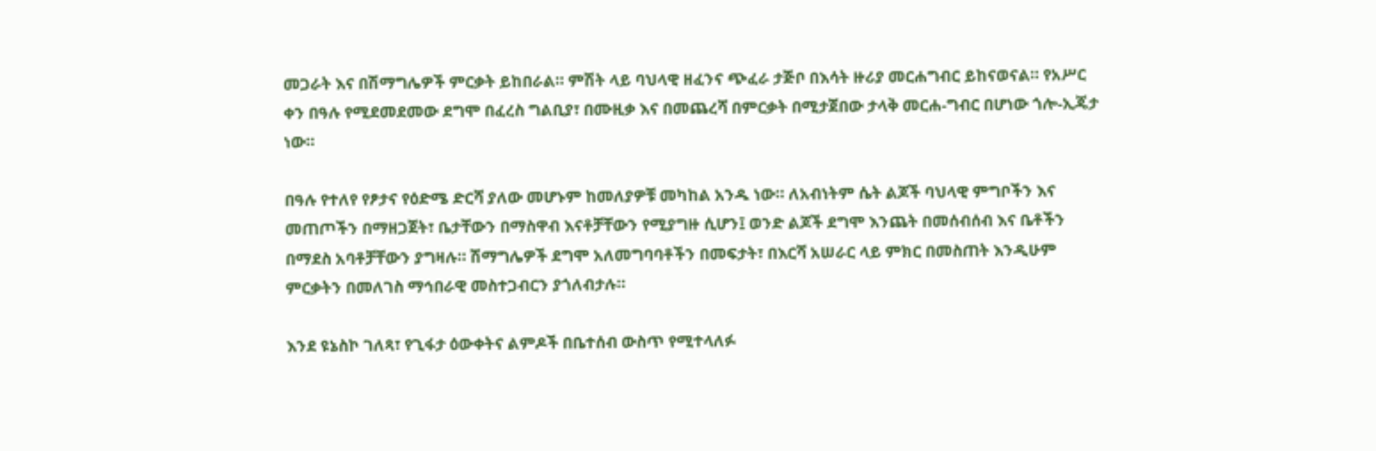መጋራት እና በሽማግሌዎች ምርቃት ይከበራል። ምሽት ላይ ባህላዊ ዘፈንና ጭፈራ ታጅቦ በእሳት ዙሪያ መርሐግብር ይከናወናል። የአሥር ቀን በዓሉ የሚደመደመው ደግሞ በፈረስ ግልቢያ፣ በሙዚቃ እና በመጨረሻ በምርቃት በሚታጀበው ታላቅ መርሐ-ግብር በሆነው ጎሎ-ኢጄታ ነው።

በዓሉ የተለየ የፆታና የዕድሜ ድርሻ ያለው መሆኑም ከመለያዎቹ መካከል አንዱ ነው። ለአብነትም ሴት ልጆች ባህላዊ ምግቦችን እና መጠጦችን በማዘጋጀት፣ ቤታቸውን በማስዋብ እናቶቻቸውን የሚያግዙ ሲሆን፤ ወንድ ልጆች ደግሞ እንጨት በመሰብሰብ እና ቤቶችን በማደስ አባቶቻቸውን ያግዛሉ። ሽማግሌዎች ደግሞ አለመግባባቶችን በመፍታት፣ በእርሻ አሠራር ላይ ምክር በመስጠት እንዲሁም ምርቃትን በመለገስ ማኅበራዊ መስተጋብርን ያጎለብታሉ።

እንደ ዩኔስኮ ገለጻ፣ የጊፋታ ዕውቀትና ልምዶች በቤተሰብ ውስጥ የሚተላለፉ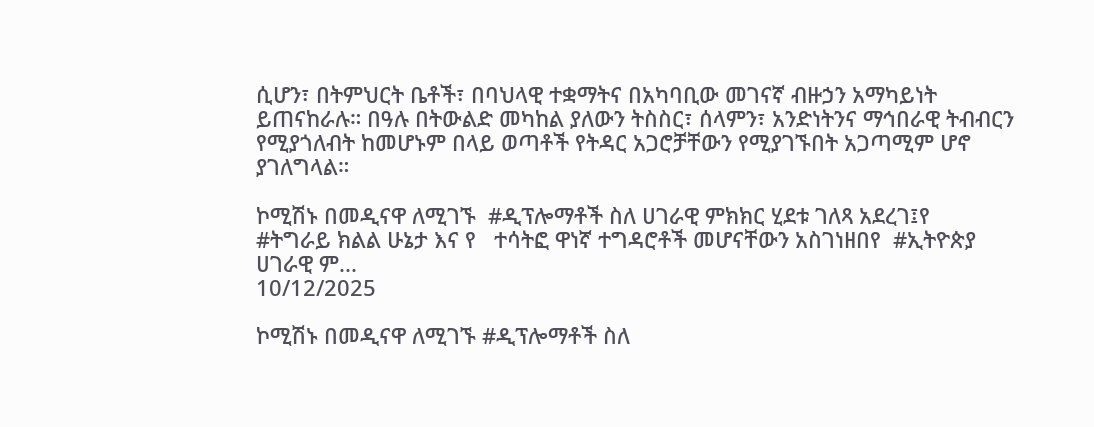ሲሆን፣ በትምህርት ቤቶች፣ በባህላዊ ተቋማትና በአካባቢው መገናኛ ብዙኃን አማካይነት ይጠናከራሉ። በዓሉ በትውልድ መካከል ያለውን ትስስር፣ ሰላምን፣ አንድነትንና ማኅበራዊ ትብብርን የሚያጎለብት ከመሆኑም በላይ ወጣቶች የትዳር አጋሮቻቸውን የሚያገኙበት አጋጣሚም ሆኖ ያገለግላል።

ኮሚሽኑ በመዲናዋ ለሚገኙ  #ዲፕሎማቶች ስለ ሀገራዊ ምክክር ሂደቱ ገለጻ አደረገ፤የ  #ትግራይ ክልል ሁኔታ እና የ   ተሳትፎ ዋነኛ ተግዳሮቶች መሆናቸውን አስገነዘበየ  #ኢትዮጵያ ሀገራዊ ም...
10/12/2025

ኮሚሽኑ በመዲናዋ ለሚገኙ #ዲፕሎማቶች ስለ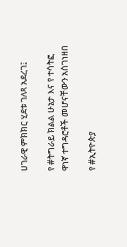ሀገራዊ ምክክር ሂደቱ ገለጻ አደረገ፤

የ #ትግራይ ክልል ሁኔታ እና የ ተሳትፎ ዋነኛ ተግዳሮቶች መሆናቸውን አስገነዘበ

የ #ኢትዮጵያ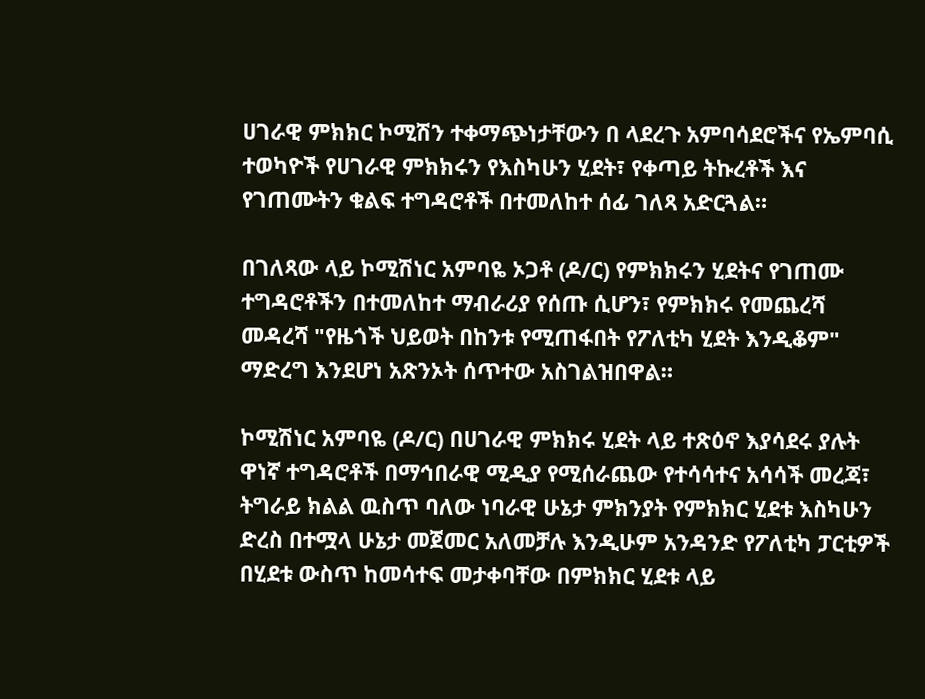ሀገራዊ ምክክር ኮሚሽን ተቀማጭነታቸውን በ ላደረጉ አምባሳደሮችና የኤምባሲ ተወካዮች የሀገራዊ ምክክሩን የእስካሁን ሂደት፣ የቀጣይ ትኩረቶች እና የገጠሙትን ቁልፍ ተግዳሮቶች በተመለከተ ሰፊ ገለጻ አድርጓል።

በገለጻው ላይ ኮሚሽነር አምባዬ ኦጋቶ (ዶ/ር) የምክክሩን ሂደትና የገጠሙ ተግዳሮቶችን በተመለከተ ማብራሪያ የሰጡ ሲሆን፣ የምክክሩ የመጨረሻ መዳረሻ "የዜጎች ህይወት በከንቱ የሚጠፋበት የፖለቲካ ሂደት እንዲቆም" ማድረግ እንደሆነ አጽንኦት ሰጥተው አስገልዝበዋል።

ኮሚሽነር አምባዬ (ዶ/ር) በሀገራዊ ምክክሩ ሂደት ላይ ተጽዕኖ እያሳደሩ ያሉት ዋነኛ ተግዳሮቶች በማኅበራዊ ሚዲያ የሚሰራጨው የተሳሳተና አሳሳች መረጃ፣ ትግራይ ክልል ዉስጥ ባለው ነባራዊ ሁኔታ ምክንያት የምክክር ሂደቱ እስካሁን ድረስ በተሟላ ሁኔታ መጀመር አለመቻሉ እንዲሁም አንዳንድ የፖለቲካ ፓርቲዎች በሂደቱ ውስጥ ከመሳተፍ መታቀባቸው በምክክር ሂደቱ ላይ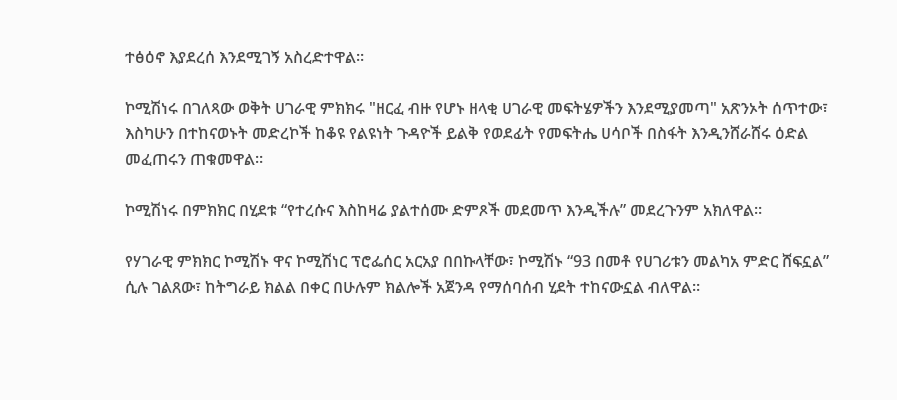ተፅዕኖ እያደረሰ እንደሚገኝ አስረድተዋል።

ኮሚሽነሩ በገለጻው ወቅት ሀገራዊ ምክክሩ "ዘርፈ ብዙ የሆኑ ዘላቂ ሀገራዊ መፍትሄዎችን እንደሚያመጣ" አጽንኦት ሰጥተው፣ እስካሁን በተከናወኑት መድረኮች ከቆዩ የልዩነት ጉዳዮች ይልቅ የወደፊት የመፍትሔ ሀሳቦች በስፋት እንዲንሸራሸሩ ዕድል መፈጠሩን ጠቁመዋል።

ኮሚሽነሩ በምክክር በሂደቱ “የተረሱና እስከዛሬ ያልተሰሙ ድምጾች መደመጥ እንዲችሉ” መደረጉንም አክለዋል።

የሃገራዊ ምክክር ኮሚሽኑ ዋና ኮሚሽነር ፕሮፌሰር አርአያ በበኩላቸው፣ ኮሚሽኑ “93 በመቶ የሀገሪቱን መልካአ ምድር ሸፍኗል” ሲሉ ገልጸው፣ ከትግራይ ክልል በቀር በሁሉም ክልሎች አጀንዳ የማሰባሰብ ሂደት ተከናውኗል ብለዋል።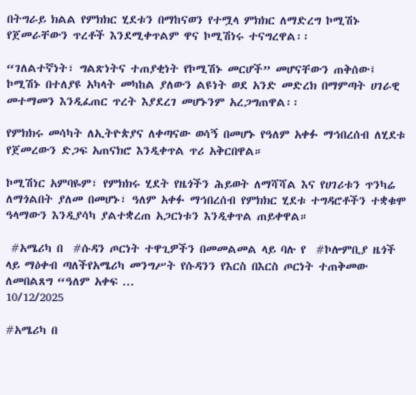በትግራይ ክልል የምክክር ሂደቱን በማከናወን የተሟላ ምክክር ለማድረግ ኮሚሽኑ የጀመራቸውን ጥረቶች እንደሚቀጥልም ዋና ኮሚሽነሩ ተናግረዋል፡፡

“ገለልተኛነት፣ ግልጽነትና ተጠያቂነት የኮሚሽኑ መርሆች” መሆናቸውን ጠቅሰው፤ ኮሚሽኑ በተለያዩ አካላት መካከል ያለውን ልዩነት ወደ አንድ መድረክ በማምጣት ሀገራዊ መተማመን እንዲፈጠር ጥረት እያደረገ መሆኑንም አረጋግጠዋል፡፡

የምክክሩ መሳካት ለኢትዮጵያና ለቀጣናው ወሳኝ በመሆኑ የዓለም አቀፉ ማኅበረሰብ ለሂደቱ የጀመረውን ድጋፍ አጠናክሮ እንዲቀጥል ጥሪ አቅርበዋል።

ኮሚሽነር አምባዬም፣ የምክክሩ ሂደት የዜጎችን ሕይወት ለማሻሻል እና የሀገሪቱን ጥንካሬ ለማጎልበት ያለመ በመሆኑ፣ ዓለም አቀፉ ማኅበረሰብ የምክክር ሂደቱ ተግዳሮቶችን ተቋቁሞ ዓላማውን እንዲያሳካ ያልተቋረጠ አጋርነቱን እንዲቀጥል ጠይቀዋል።

 #አሜሪካ በ  #ሱዳን ጦርነት ተዋጊዎችን በመመልመል ላይ ባሉ የ  #ኮሎምቢያ ዜጎች ላይ ማዕቀብ ጣለችየአሜሪካ መንግሥት የሱዳንን የእርስ በእርስ ጦርነት ተጠቅመው ለመበልጸግ “ዓለም አቀፍ ...
10/12/2025

#አሜሪካ በ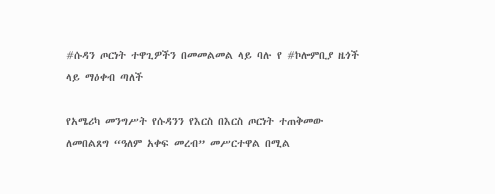#ሱዳን ጦርነት ተዋጊዎችን በመመልመል ላይ ባሉ የ #ኮሎምቢያ ዜጎች ላይ ማዕቀብ ጣለች

የአሜሪካ መንግሥት የሱዳንን የእርስ በእርስ ጦርነት ተጠቅመው ለመበልጸግ “ዓለም አቀፍ መረብ” መሥርተዋል በሚል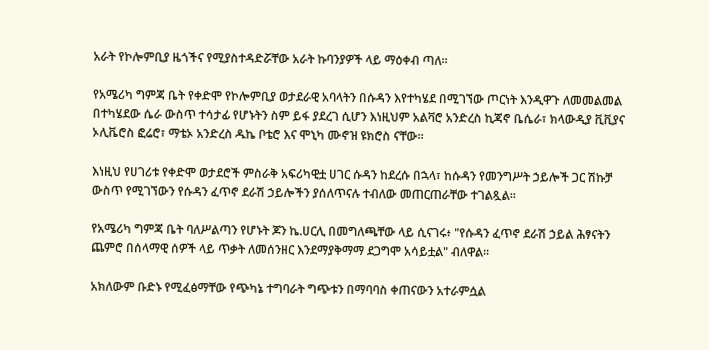አራት የኮሎምቢያ ዜጎችና የሚያስተዳድሯቸው አራት ኩባንያዎች ላይ ማዕቀብ ጣለ።

የአሜሪካ ግምጃ ቤት የቀድሞ የኮሎምቢያ ወታደራዊ አባላትን በሱዳን እየተካሄደ በሚገኘው ጦርነት እንዲዋጉ ለመመልመል በተካሄደው ሴራ ውስጥ ተሳታፊ የሆኑትን ስም ይፋ ያደረገ ሲሆን እነዚህም አልቫሮ አንድረስ ኪጃኖ ቤሴራ፣ ክላውዲያ ቪቪያና ኦሊቬሮስ ፎሬሮ፣ ማቴኦ አንድረስ ዱኬ ቦቴሮ እና ሞኒካ ሙኖዝ ዩክሮስ ናቸው።

እነዚህ የሀገሪቱ የቀድሞ ወታደሮች ምስራቅ አፍሪካዊቷ ሀገር ሱዳን ከደረሱ በኋላ፣ ከሱዳን የመንግሥት ኃይሎች ጋር ሽኩቻ ውስጥ የሚገኘውን የሱዳን ፈጥኖ ደራሽ ኃይሎችን ያሰለጥናሉ ተብለው መጠርጠራቸው ተገልጿል።

የአሜሪካ ግምጃ ቤት ባለሥልጣን የሆኑት ጆን ኬ.ሀርሊ በመግለጫቸው ላይ ሲናገሩ፥ "የሱዳን ፈጥኖ ደራሽ ኃይል ሕፃናትን ጨምሮ በሰላማዊ ሰዎች ላይ ጥቃት ለመሰንዘር እንደማያቅማማ ደጋግሞ አሳይቷል" ብለዋል።

አክለውም ቡድኑ የሚፈፅማቸው የጭካኔ ተግባራት ግጭቱን በማባባስ ቀጠናውን አተራምሷል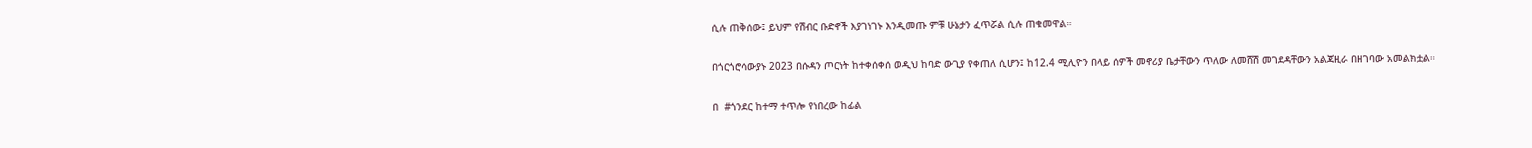ሲሉ ጠቅሰው፤ ይህም የሽብር ቡድኖች እያገነገኑ እንዲመጡ ምቹ ሁኔታን ፈጥሯል ሲሉ ጠቁመዋል።

በጎርጎሮሳውያኑ 2023 በሱዳን ጦርነት ከተቀሰቀሰ ወዲህ ከባድ ውጊያ የቀጠለ ሲሆን፤ ከ12.4 ሚሊዮን በላይ ሰዎች መኖሪያ ቤታቸውን ጥለው ለመሸሽ መገደዳቸውን አልጃዚራ በዘገባው አመልክቷል።

በ  #ጎንደር ከተማ ተጥሎ የነበረው ከፊል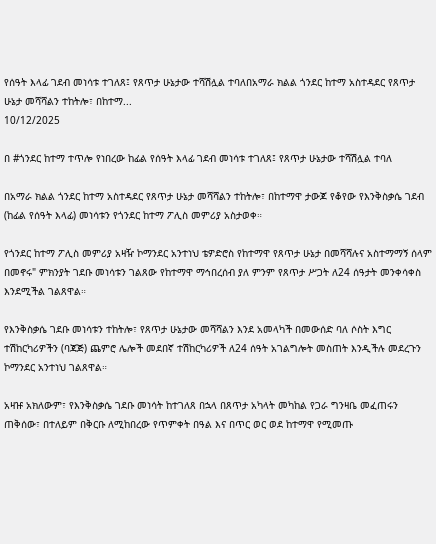የሰዓት እላፊ ገደብ መነሳቱ ተገለጸ፤ የጸጥታ ሁኔታው ተሻሽሏል ተባለበአማራ ክልል ጎንደር ከተማ አስተዳደር የጸጥታ ሁኔታ መሻሻልን ተከትሎ፣ በከተማ...
10/12/2025

በ #ጎንደር ከተማ ተጥሎ የነበረው ከፊል የሰዓት እላፊ ገደብ መነሳቱ ተገለጸ፤ የጸጥታ ሁኔታው ተሻሽሏል ተባለ

በአማራ ክልል ጎንደር ከተማ አስተዳደር የጸጥታ ሁኔታ መሻሻልን ተከትሎ፣ በከተማዋ ታውጆ የቆየው የእንቅስቃሴ ገደብ (ከፊል የሰዓት እላፊ) መነሳቱን የጎንደር ከተማ ፖሊስ መምሪያ አስታወቀ።

የጎንደር ከተማ ፖሊስ መምሪያ አዛዥ ኮማንደር አንተነህ ቴዎድሮስ የከተማዋ የጸጥታ ሁኔታ በመሻሻሉና አስተማማኝ ሰላም በመኖሩ" ምክንያት ገደቡ መነሳቱን ገልጸው የከተማዋ ማኅበረሰብ ያለ ምንም የጸጥታ ሥጋት ለ24 ሰዓታት መንቀሳቀስ እንደሚችል ገልጸዋል።

የእንቅስቃሴ ገደቡ መነሳቱን ተከትሎ፣ የጸጥታ ሁኔታው መሻሻልን እንደ አመላካች በመውሰድ ባለ ሶስት እግር ተሽከርካሪዎችን (ባጃጅ) ጨምሮ ሌሎች መደበኛ ተሽከርካሪዎች ለ24 ሰዓት አገልግሎት መስጠት እንዲችሉ መደረጉን ኮማንደር አንተነህ ገልጸዋል።

አዛዡ አክለውም፣ የእንቅስቃሴ ገደቡ መነሳት ከተገለጸ በኋላ በጸጥታ አካላት መካከል የጋራ ግንዛቤ መፈጠሩን ጠቅሰው፣ በተለይም በቅርቡ ለሚከበረው የጥምቀት በዓል እና በጥር ወር ወደ ከተማዋ የሚመጡ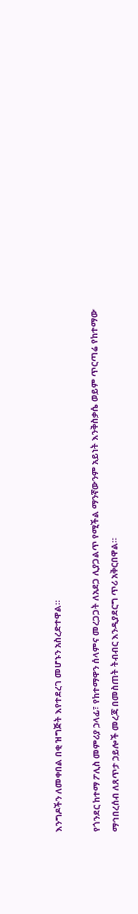እንግዶችን ለመቀበል በቂ ዝግጅት እየተደረገ መሆኑን አስረድተዋል።

የጎንደር ከተማ ፖሊስ መምሪያ ኃላፊ፣ የከተማዋን ሰላምና መረጋጋት ለአደጋ ሊያጋልጥ የሚችል ማንኛውንም አይነት እንቅስቃሴ ወይም ጥርጣሬ የከተማው ማኅበረሰብ ለጸጥታ ኃይሎች መረጃ በመስጠት ትብብር እንዲያደርግ ጥሪ አቅርበዋል።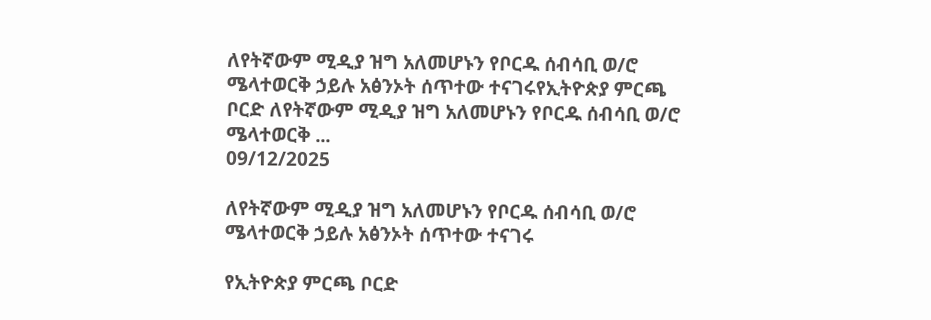ለየትኛውም ሚዲያ ዝግ አለመሆኑን የቦርዱ ሰብሳቢ ወ/ሮ ሜላተወርቅ ኃይሉ አፅንኦት ሰጥተው ተናገሩየኢትዮጵያ ምርጫ ቦርድ ለየትኛውም ሚዲያ ዝግ አለመሆኑን የቦርዱ ሰብሳቢ ወ/ሮ ሜላተወርቅ ...
09/12/2025

ለየትኛውም ሚዲያ ዝግ አለመሆኑን የቦርዱ ሰብሳቢ ወ/ሮ ሜላተወርቅ ኃይሉ አፅንኦት ሰጥተው ተናገሩ

የኢትዮጵያ ምርጫ ቦርድ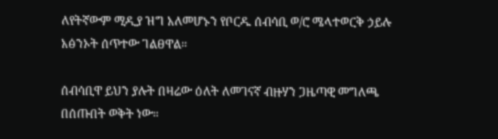ለየትኛውም ሚዲያ ዝግ አለመሆኑን የቦርዱ ሰብሳቢ ወ/ሮ ሜላተወርቅ ኃይሉ አፅንኦት ሰጥተው ገልፀዋል።

ሰብሳቢዋ ይህን ያሉት በዛሬው ዕለት ለመገናኛ ብዙሃን ጋዜጣዊ መግለጫ በሰጡበት ወቅት ነው።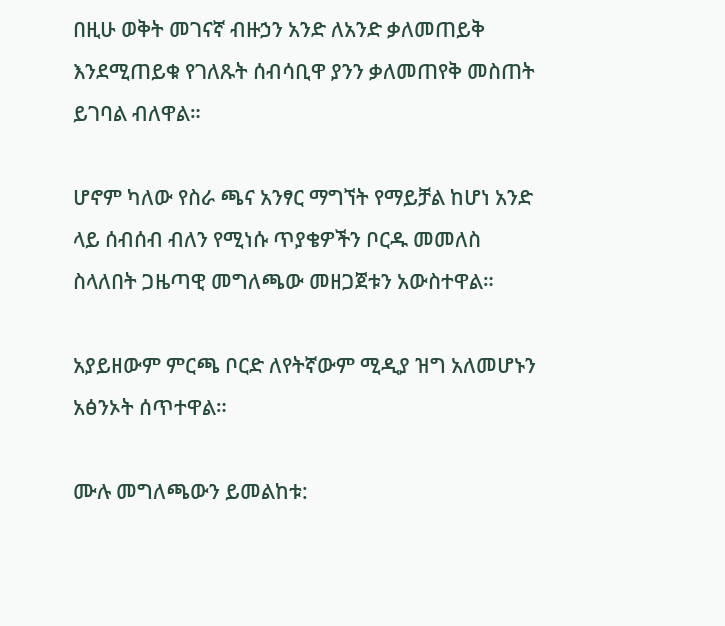በዚሁ ወቅት መገናኛ ብዙኃን አንድ ለአንድ ቃለመጠይቅ እንደሚጠይቁ የገለጹት ሰብሳቢዋ ያንን ቃለመጠየቅ መስጠት ይገባል ብለዋል።

ሆኖም ካለው የስራ ጫና አንፃር ማግኘት የማይቻል ከሆነ አንድ ላይ ሰብሰብ ብለን የሚነሱ ጥያቄዎችን ቦርዱ መመለስ ስላለበት ጋዜጣዊ መግለጫው መዘጋጀቱን አውስተዋል።

አያይዘውም ምርጫ ቦርድ ለየትኛውም ሚዲያ ዝግ አለመሆኑን አፅንኦት ሰጥተዋል።

ሙሉ መግለጫውን ይመልከቱ: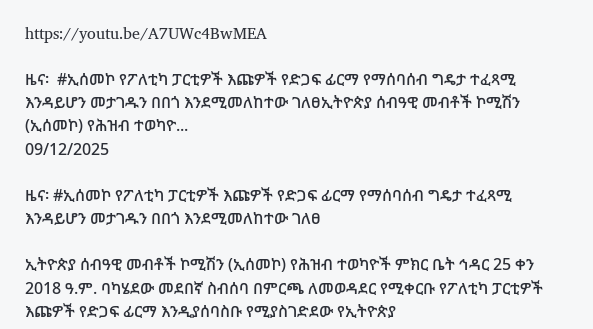https://youtu.be/A7UWc4BwMEA

ዜና፡  #ኢሰመኮ የፖለቲካ ፓርቲዎች እጩዎች የድጋፍ ፊርማ የማሰባሰብ ግዴታ ተፈጻሚ እንዳይሆን መታገዱን በበጎ እንደሚመለከተው ገለፀኢትዮጵያ ሰብዓዊ መብቶች ኮሚሽን (ኢሰመኮ) የሕዝብ ተወካዮ...
09/12/2025

ዜና፡ #ኢሰመኮ የፖለቲካ ፓርቲዎች እጩዎች የድጋፍ ፊርማ የማሰባሰብ ግዴታ ተፈጻሚ እንዳይሆን መታገዱን በበጎ እንደሚመለከተው ገለፀ

ኢትዮጵያ ሰብዓዊ መብቶች ኮሚሽን (ኢሰመኮ) የሕዝብ ተወካዮች ምክር ቤት ኅዳር 25 ቀን 2018 ዓ.ም. ባካሄደው መደበኛ ስብሰባ በምርጫ ለመወዳደር የሚቀርቡ የፖለቲካ ፓርቲዎች እጩዎች የድጋፍ ፊርማ እንዲያሰባስቡ የሚያስገድደው የኢትዮጵያ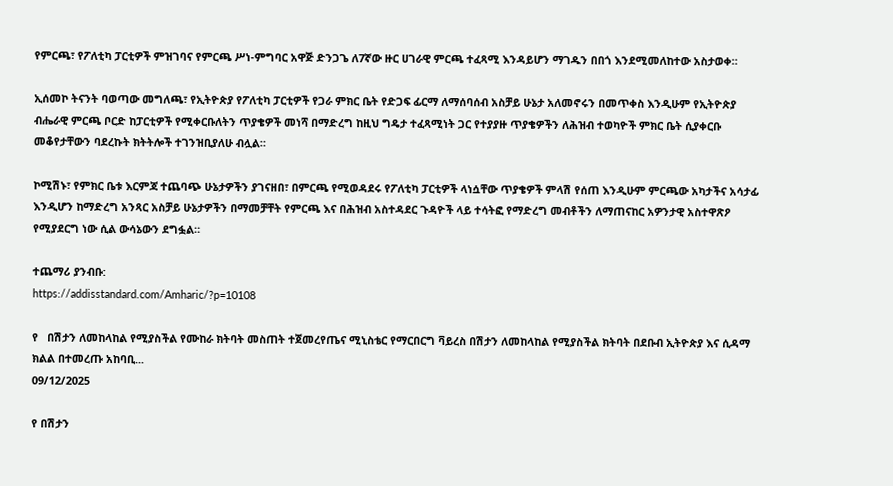የምርጫ፣ የፖለቲካ ፓርቲዎች ምዝገባና የምርጫ ሥነ-ምግባር አዋጅ ድንጋጌ ለ7ኛው ዙር ሀገራዊ ምርጫ ተፈጻሚ እንዳይሆን ማገዱን በበጎ እንደሚመለከተው አስታወቀ።

ኢሰመኮ ትናንት ባወጣው መግለጫ፣ የኢትዮጵያ የፖለቲካ ፓርቲዎች የጋራ ምክር ቤት የድጋፍ ፊርማ ለማሰባሰብ አስቻይ ሁኔታ አለመኖሩን በመጥቀስ እንዲሁም የኢትዮጵያ ብሔራዊ ምርጫ ቦርድ ከፓርቲዎች የሚቀርቡለትን ጥያቄዎች መነሻ በማድረግ ከዚህ ግዴታ ተፈጻሚነት ጋር የተያያዙ ጥያቄዎችን ለሕዝብ ተወካዮች ምክር ቤት ሲያቀርቡ መቆየታቸውን ባደረኩት ክትትሎች ተገንዝቢያለሁ ብሏል።

ኮሚሽኑ፣ የምክር ቤቱ እርምጃ ተጨባጭ ሁኔታዎችን ያገናዘበ፣ በምርጫ የሚወዳደሩ የፖለቲካ ፓርቲዎች ላነሷቸው ጥያቄዎች ምላሽ የሰጠ እንዲሁም ምርጫው አካታችና አሳታፊ እንዲሆን ከማድረግ አንጻር አስቻይ ሁኔታዎችን በማመቻቸት የምርጫ እና በሕዝብ አስተዳደር ጉዳዮች ላይ ተሳትፎ የማድረግ መብቶችን ለማጠናከር አዎንታዊ አስተዋጽዖ የሚያደርግ ነው ሲል ውሳኔውን ደግፏል።

ተጨማሪ ያንብቡ:
https://addisstandard.com/Amharic/?p=10108

የ   በሽታን ለመከላከል የሚያስችል የሙከራ ክትባት መስጠት ተጀመረየጤና ሚኒስቴር የማርበርግ ቫይረስ በሽታን ለመከላከል የሚያስችል ክትባት በደቡብ ኢትዮጵያ እና ሲዳማ ክልል በተመረጡ አከባቢ...
09/12/2025

የ በሽታን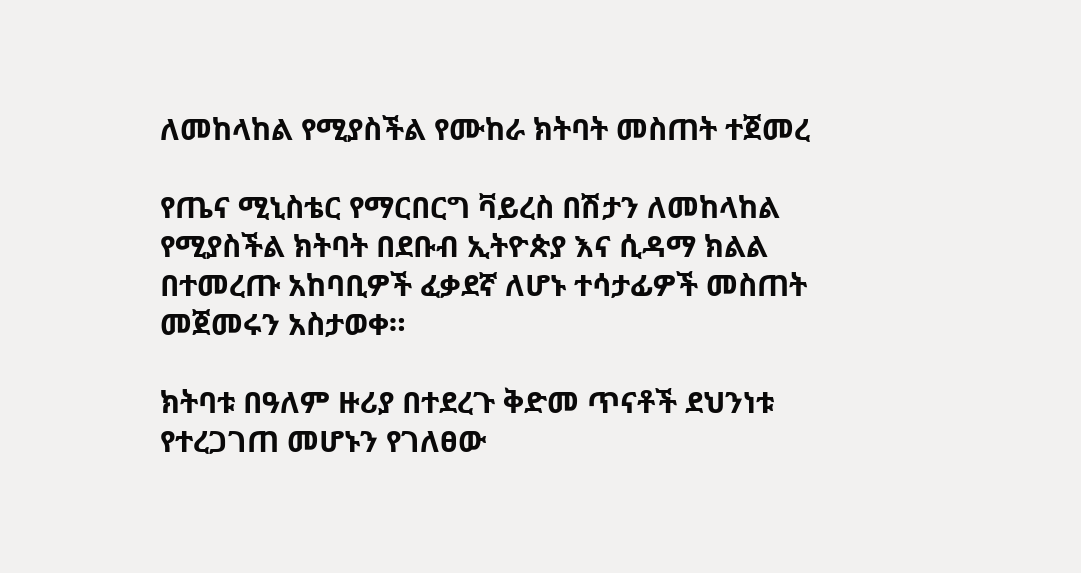ለመከላከል የሚያስችል የሙከራ ክትባት መስጠት ተጀመረ

የጤና ሚኒስቴር የማርበርግ ቫይረስ በሽታን ለመከላከል የሚያስችል ክትባት በደቡብ ኢትዮጵያ እና ሲዳማ ክልል በተመረጡ አከባቢዎች ፈቃደኛ ለሆኑ ተሳታፊዎች መስጠት መጀመሩን አስታወቀ።

ክትባቱ በዓለም ዙሪያ በተደረጉ ቅድመ ጥናቶች ደህንነቱ የተረጋገጠ መሆኑን የገለፀው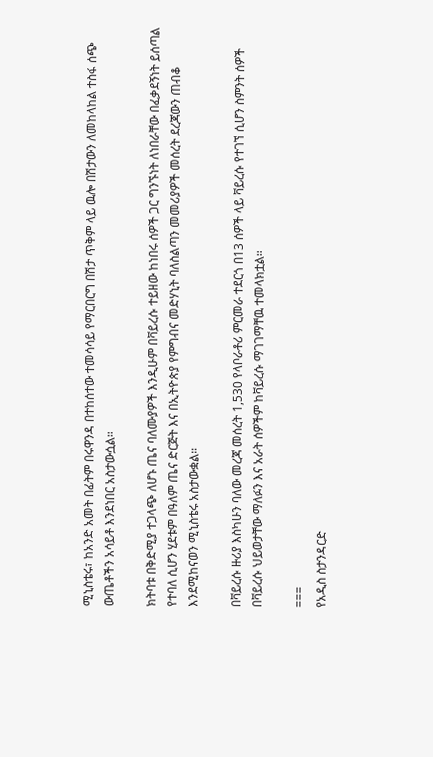ሚኒስቴሩ፣ ከአንድ አመት በፊትም በሩዋንዳ በተከሰተው ተመሳሳይ የማርበርግ በሽታ ጥቅም ላይ ዉሎ በሽታውን ለመከላከል ተስፋ ሰጭ ውጤቶችን አሳይቶ እንደነበር አስታውሷል።

ክትባቱ በቅድሚያ ተጋላጭ ለሆኑ ጤና ባለሙያዎች እንዲሁም በቫይረሱ ተይዘው ከነበሩ ሰዎች ጋር ግንኙነት ለነበራቸው በፈቃደኝነት ይሰጣል የተባለ ሲሆን ሂደቱም በዓለም ጤና ድርጅት እና በኢትዮጵያ የምግብና መድሃኒት ባለስልጣን መመሪያዎች መሰረት ደረጃውን ጠብቆ እንደሚከናወን ሚኒስቴሩ አስታውቋል።

በቫይረሱ ዙሪያ እስካሁን ባለው መረጃ መሰረት 1,530 የላቦራቶሪ ምርመራ ተደርጎ በ13 ሰዎች ላይ ቫይረሱ የተገኘ ሲሆን ስምንት ሰዎች በቫይረሱ ህይወታቸው ማለፉን እና አራት ሰዎችም ከቫይረሱ ማገገማቸዉ ተመላክቷል።

===
የአዲስ ስታንዳርድ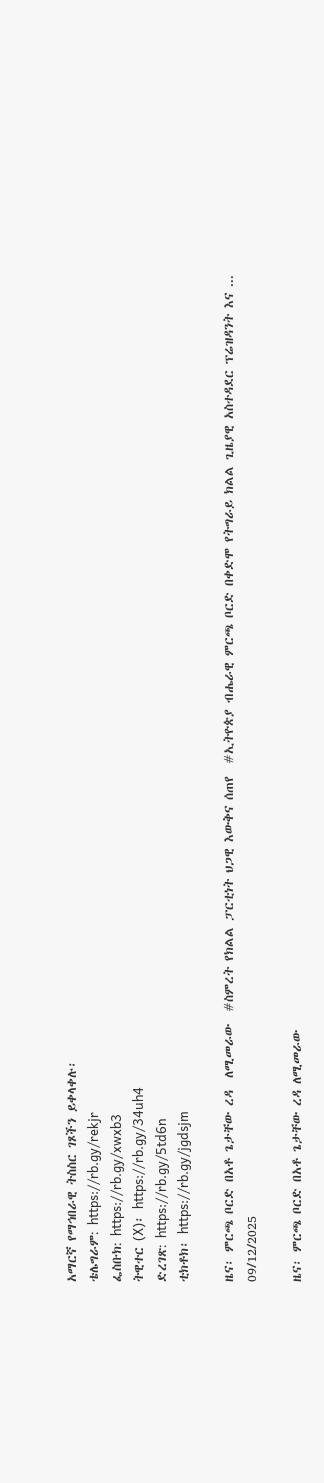አማርኛ የማኅበራዊ ትስስር ገጾችን ይቀላቀሉ፡
ቴሌግራም: https://rb.gy/rekjr
ፌስቡክ: https://rb.gy/xwxb3
ትዊተር (X)፡ https://rb.gy/34uh4
ድረገጽ: https://rb.gy/5td6n
ቲክቶክ፡ https://rb.gy/jgdsjm

ዜና፡ ምርጫ ቦርድ በአቶ ጌታቸው ረዳ  ለሚመራው  #ስምረት የክልል ፓርቲነት ህጋዊ እውቅና ሰጠየ  #ኢትዮጵያ ብሔራዊ ምርጫ ቦርድ በቀድሞ የትግራይ ክልል ጊዜያዊ አስተዳደር ፕሬዝዳንት እና ...
09/12/2025

ዜና፡ ምርጫ ቦርድ በአቶ ጌታቸው ረዳ ለሚመራው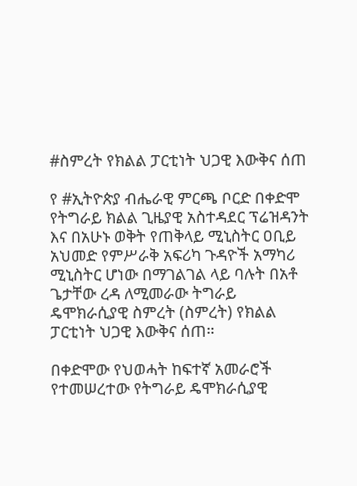#ስምረት የክልል ፓርቲነት ህጋዊ እውቅና ሰጠ

የ #ኢትዮጵያ ብሔራዊ ምርጫ ቦርድ በቀድሞ የትግራይ ክልል ጊዜያዊ አስተዳደር ፕሬዝዳንት እና በአሁኑ ወቅት የጠቅላይ ሚኒስትር ዐቢይ አህመድ የምሥራቅ አፍሪካ ጉዳዮች አማካሪ ሚኒስትር ሆነው በማገልገል ላይ ባሉት በአቶ ጌታቸው ረዳ ለሚመራው ትግራይ ዴሞክራሲያዊ ስምረት (ስምረት) የክልል ፓርቲነት ህጋዊ እውቅና ሰጠ።

በቀድሞው የህወሓት ከፍተኛ አመራሮች የተመሠረተው የትግራይ ዴሞክራሲያዊ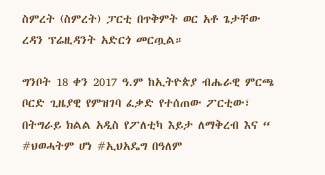ስምረት (ስምረት) ፓርቲ በጥቅምት ወር አቶ ጌታቸው ረዳን ፕሬዚዳንት አድርጎ መርጧል።

ግንቦት 18 ቀን 2017 ዓ.ም ከኢትዮጵያ ብሔራዊ ምርጫ ቦርድ ጊዜያዊ የምዝገባ ፈቃድ የተሰጠው ፖርቲው፣ በትግራይ ክልል አዲስ የፖለቲካ እይታ ለማቅረብ እና “ #ህወሓትም ሆነ #ኢህአዴግ በዓለም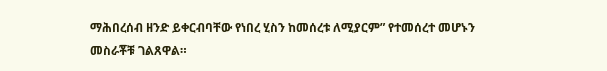ማሕበረሰብ ዘንድ ይቀርብባቸው የነበረ ሂስን ከመሰረቱ ለሚያርም” የተመሰረተ መሆኑን መስራቾቹ ገልጸዋል።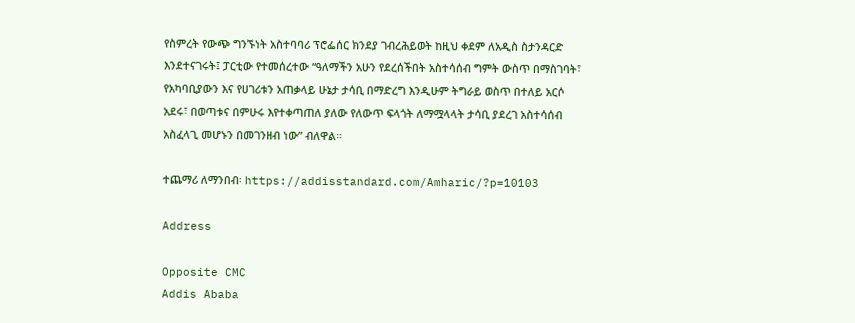የስምረት የውጭ ግንኙነት አስተባባሪ ፕሮፌሰር ክንደያ ገብረሕይወት ከዚህ ቀደም ለአዲስ ስታንዳርድ እንደተናገሩት፤ ፓርቲው የተመሰረተው “ዓለማችን አሁን የደረሰችበት አስተሳሰብ ግምት ውስጥ በማስገባት፣ የአካባቢያውን እና የሀገሪቱን አጠቃላይ ሁኔታ ታሳቢ በማድረግ እንዲሁም ትግራይ ወስጥ በተለይ አርሶ አደሩ፣ በወጣቱና በምሁሩ እየተቀጣጠለ ያለው የለውጥ ፍላጎት ለማሟላላት ታሳቢ ያደረገ አስተሳሰብ አስፈላጊ መሆኑን በመገንዘብ ነው” ብለዋል።

ተጨማሪ ለማንበብ፡ https://addisstandard.com/Amharic/?p=10103

Address

Opposite CMC
Addis Ababa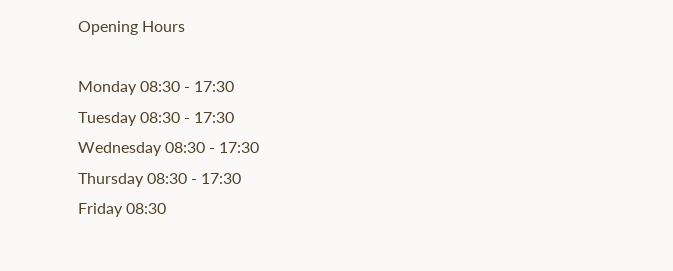Opening Hours

Monday 08:30 - 17:30
Tuesday 08:30 - 17:30
Wednesday 08:30 - 17:30
Thursday 08:30 - 17:30
Friday 08:30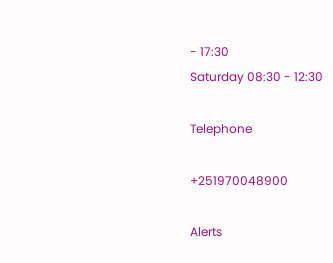- 17:30
Saturday 08:30 - 12:30

Telephone

+251970048900

Alerts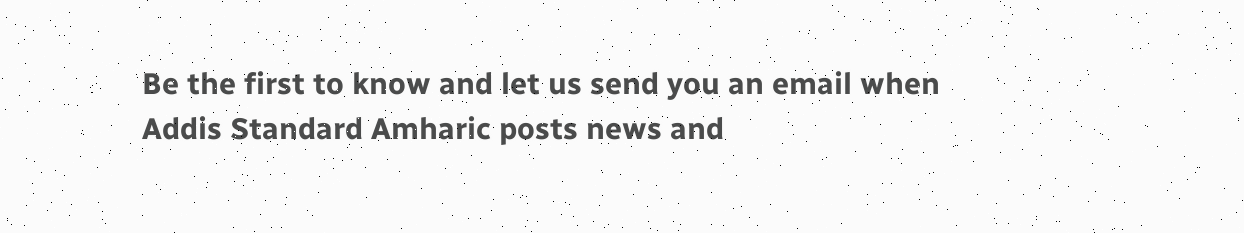Be the first to know and let us send you an email when Addis Standard Amharic posts news and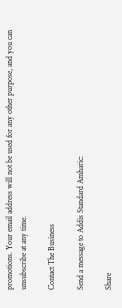promotions. Your email address will not be used for any other purpose, and you can unsubscribe at any time.

Contact The Business

Send a message to Addis Standard Amharic:

Share